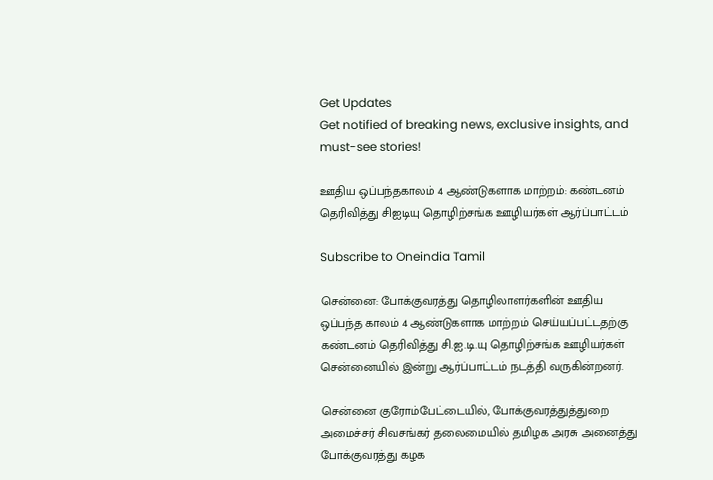Get Updates
Get notified of breaking news, exclusive insights, and must-see stories!

ஊதிய ஒப்பந்தகாலம் 4 ஆண்டுகளாக மாற்றம்: கண்டனம் தெரிவித்து சிஐடியு தொழிற்சங்க ஊழியர்கள் ஆர்ப்பாட்டம்

Subscribe to Oneindia Tamil

சென்னை: போக்குவரத்து தொழிலாளர்களின் ஊதிய ஒப்பந்த காலம் 4 ஆண்டுகளாக மாற்றம் செய்யப்பட்டதற்கு கண்டனம் தெரிவித்து சி.ஐ.டி.யு தொழிற்சங்க ஊழியர்கள் சென்னையில் இன்று ஆர்ப்பாட்டம் நடத்தி வருகின்றனர்.

சென்னை குரோம்பேட்டையில், போக்குவரத்துத்துறை அமைச்சர் சிவசங்கர் தலைமையில் தமிழக அரசு அனைத்து போக்குவரத்து கழக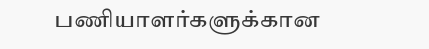பணியாளர்களுக்கான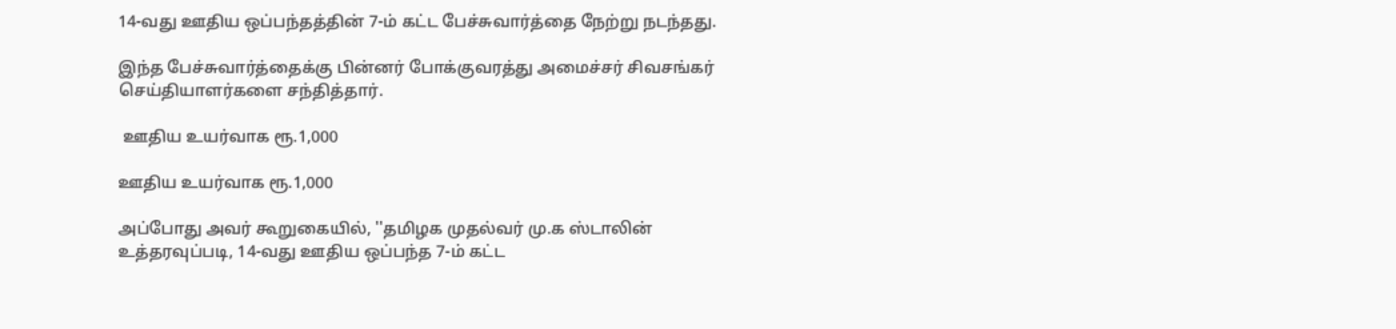14-வது ஊதிய ஒப்பந்தத்தின் 7-ம் கட்ட பேச்சுவார்த்தை நேற்று நடந்தது.

இந்த பேச்சுவார்த்தைக்கு பின்னர் போக்குவரத்து அமைச்சர் சிவசங்கர் செய்தியாளர்களை சந்தித்தார்.

 ஊதிய உயர்வாக ரூ.1,000

ஊதிய உயர்வாக ரூ.1,000

அப்போது அவர் கூறுகையில், ''தமிழக முதல்வர் மு.க ஸ்டாலின் உத்தரவுப்படி, 14-வது ஊதிய ஒப்பந்த 7-ம் கட்ட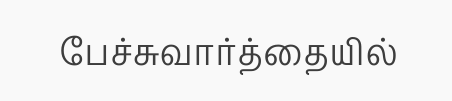பேச்சுவார்த்தையில்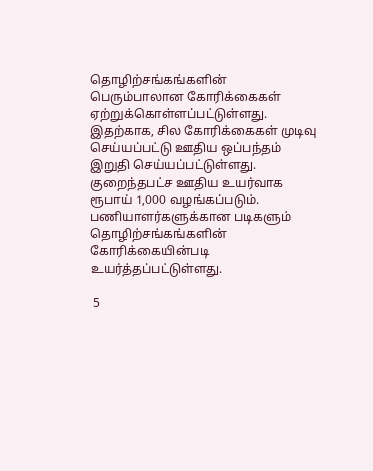தொழிற்சங்கங்களின் பெரும்பாலான கோரிக்கைகள் ஏற்றுக்கொள்ளப்பட்டுள்ளது. இதற்காக, சில கோரிக்கைகள் முடிவு செய்யப்பட்டு ஊதிய ஒப்பந்தம் இறுதி செய்யப்பட்டுள்ளது. குறைந்தபட்ச ஊதிய உயர்வாக ரூபாய் 1,000 வழங்கப்படும். பணியாளர்களுக்கான படிகளும் தொழிற்சங்கங்களின் கோரிக்கையின்படி உயர்த்தப்பட்டுள்ளது.

 5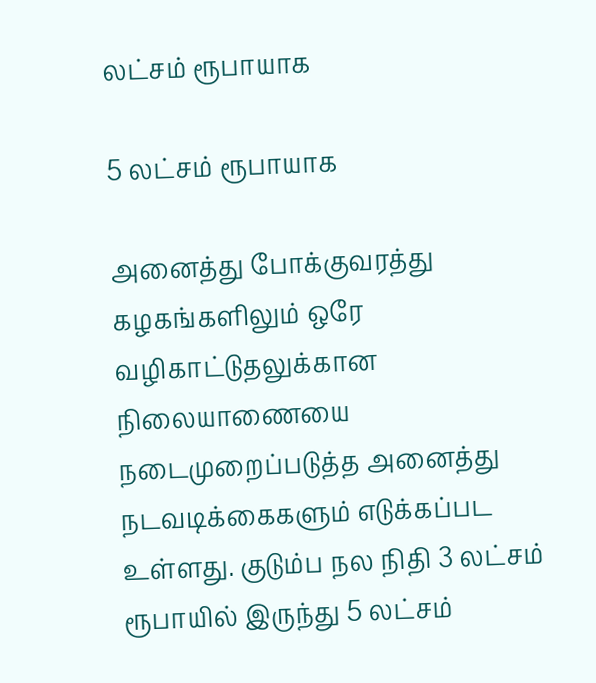லட்சம் ரூபாயாக

5 லட்சம் ரூபாயாக

அனைத்து போக்குவரத்து கழகங்களிலும் ஒரே வழிகாட்டுதலுக்கான நிலையாணையை நடைமுறைப்படுத்த அனைத்து நடவடிக்கைகளும் எடுக்கப்பட உள்ளது. குடும்ப நல நிதி 3 லட்சம் ரூபாயில் இருந்து 5 லட்சம்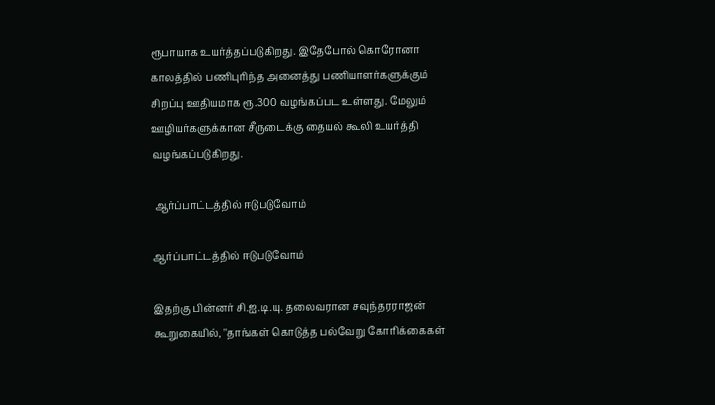ரூபாயாக உயர்த்தப்படுகிறது. இதேபோல் கொரோனா காலத்தில் பணிபுரிந்த அனைத்து பணியாளர்களுக்கும் சிறப்பு ஊதியமாக ரூ.300 வழங்கப்பட உள்ளது. மேலும் ஊழியர்களுக்கான சீருடைக்கு தையல் கூலி உயர்த்தி வழங்கப்படுகிறது.

 ஆர்ப்பாட்டத்தில் ஈடுபடுவோம்

ஆர்ப்பாட்டத்தில் ஈடுபடுவோம்

இதற்கு பின்னர் சி.ஐ.டி.யு. தலைவரான சவுந்தரராஜன் கூறுகையில், ''தாங்கள் கொடுத்த பல்வேறு கோரிக்கைகள்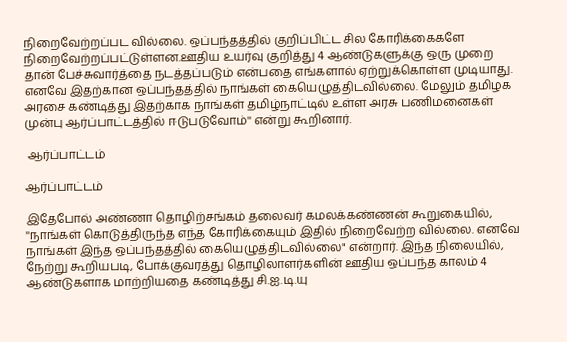நிறைவேற்றப்பட வில்லை. ஒப்பந்தத்தில் குறிப்பிட்ட சில கோரிக்கைகளே நிறைவேற்றப்பட்டுள்ளன.ஊதிய உயர்வு குறித்து 4 ஆண்டுகளுக்கு ஒரு முறை தான் பேச்சுவார்த்தை நடத்தப்படும் என்பதை எங்களால் ஏற்றுக்கொள்ள முடியாது. எனவே இதற்கான ஒப்பந்தத்தில் நாங்கள் கையெழுத்திடவில்லை. மேலும் தமிழக அரசை கண்டித்து இதற்காக நாங்கள் தமிழ்நாட்டில் உள்ள அரசு பணிமனைகள் முன்பு ஆர்ப்பாட்டத்தில் ஈடுபடுவோம்'' என்று கூறினார்.

 ஆர்ப்பாட்டம்

ஆர்ப்பாட்டம்

இதேபோல் அண்ணா தொழிற்சங்கம் தலைவர் கமலக்கண்ணன் கூறுகையில், ''நாங்கள் கொடுத்திருந்த எந்த கோரிக்கையும் இதில் நிறைவேற்ற வில்லை. எனவே நாங்கள் இந்த ஒப்பந்தத்தில் கையெழுத்திடவில்லை" என்றார். இந்த நிலையில், நேற்று கூறியபடி, போக்குவரத்து தொழிலாளர்களின் ஊதிய ஒப்பந்த காலம் 4 ஆண்டுகளாக மாற்றியதை கண்டித்து சி.ஐ.டி.யு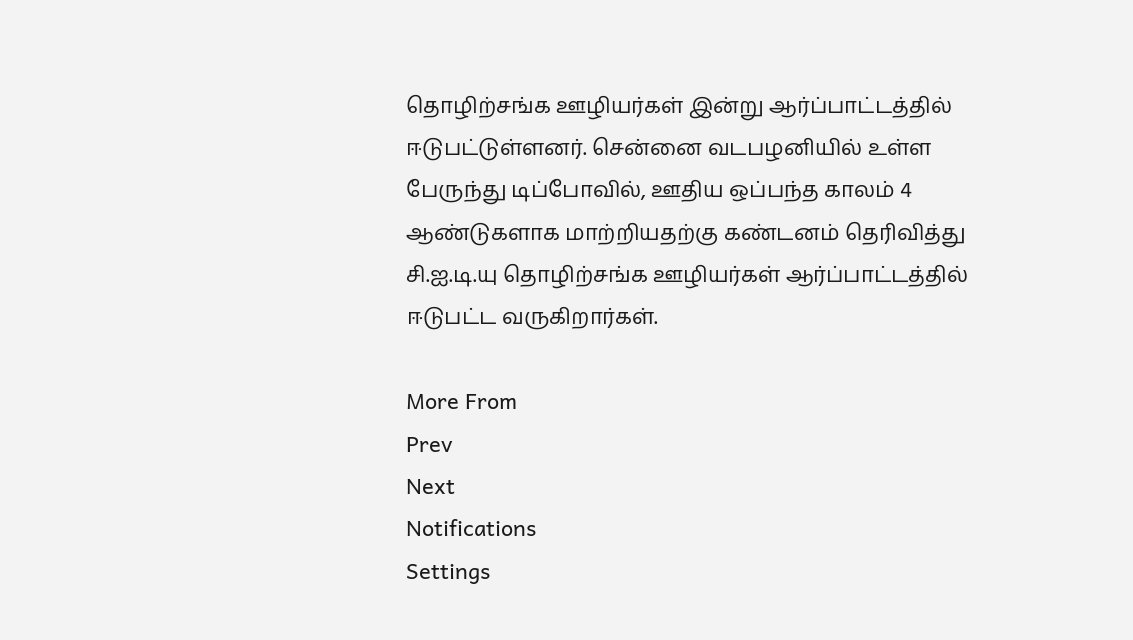தொழிற்சங்க ஊழியர்கள் இன்று ஆர்ப்பாட்டத்தில் ஈடுபட்டுள்ளனர். சென்னை வடபழனியில் உள்ள பேருந்து டிப்போவில், ஊதிய ஒப்பந்த காலம் 4 ஆண்டுகளாக மாற்றியதற்கு கண்டனம் தெரிவித்து சி.ஐ.டி.யு தொழிற்சங்க ஊழியர்கள் ஆர்ப்பாட்டத்தில் ஈடுபட்ட வருகிறார்கள்.

More From
Prev
Next
Notifications
Settings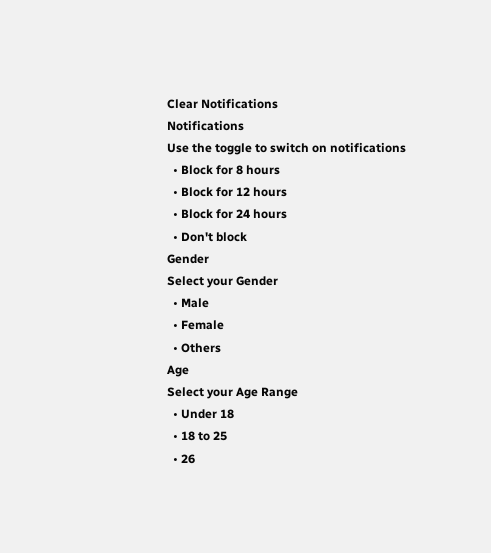Clear Notifications
Notifications
Use the toggle to switch on notifications
  • Block for 8 hours
  • Block for 12 hours
  • Block for 24 hours
  • Don't block
Gender
Select your Gender
  • Male
  • Female
  • Others
Age
Select your Age Range
  • Under 18
  • 18 to 25
  • 26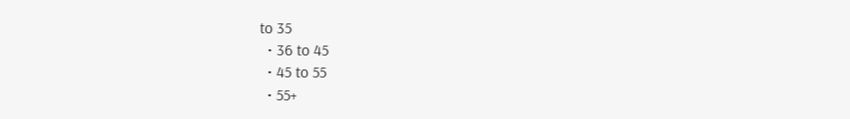to 35
  • 36 to 45
  • 45 to 55
  • 55+